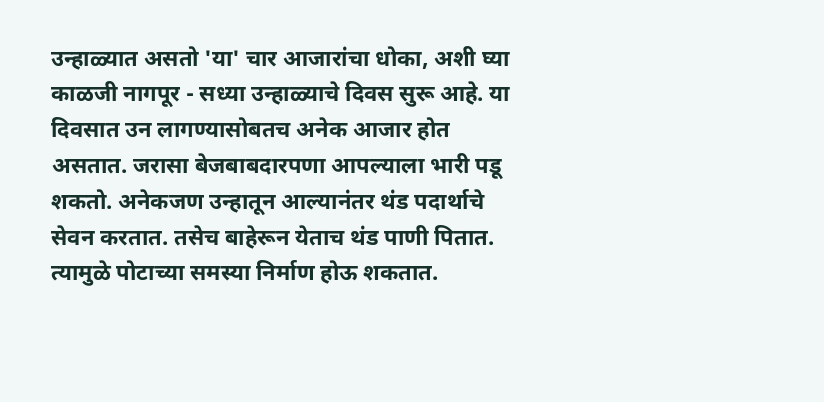उन्हाळ्यात असतो 'या' चार आजारांचा धोका, अशी घ्या काळजी नागपूर - सध्या उन्हाळ्याचे दिवस सुरू आहे. या दिवसात उन लागण्यासोबतच अनेक आजार होत असतात. जरासा बेजबाबदारपणा आपल्याला भारी पडू शकतो. अनेकजण उन्हातून आल्यानंतर थंड पदार्थाचे सेवन करतात. तसेच बाहेरून येताच थंड पाणी पितात. त्यामुळे पोटाच्या समस्या निर्माण होऊ शकतात.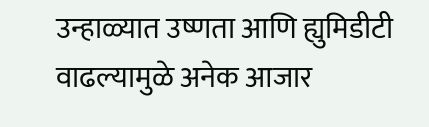उन्हाळ्यात उष्णता आणि ह्युमिडीटी वाढल्यामुळे अनेक आजार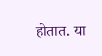होतात. या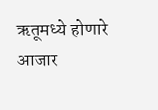ऋतूमध्ये होणारे आजार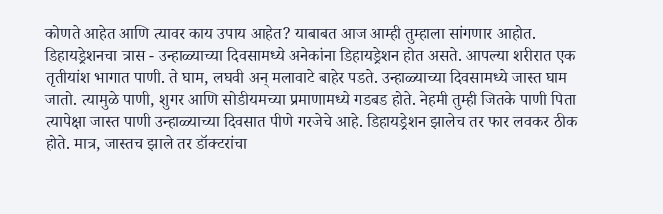कोणते आहेत आणि त्यावर काय उपाय आहेत? याबाबत आज आम्ही तुम्हाला सांगणार आहोत. डिहायड्रेशनचा त्रास - उन्हाळ्याच्या दिवसामध्ये अनेकांना डिहायड्रेशन होत असते. आपल्या शरीरात एक तृतीयांश भागात पाणी. ते घाम, लघवी अन् मलावाटे बाहेर पडते. उन्हाळ्याच्या दिवसामध्ये जास्त घाम जातो. त्यामुळे पाणी, शुगर आणि सोडीयमच्या प्रमाणामध्ये गडबड होते. नेहमी तुम्ही जितके पाणी पिता त्यापेक्षा जास्त पाणी उन्हाळ्याच्या दिवसात पीणे गरजेचे आहे. डिहायड्रेशन झालेच तर फार लवकर ठीक होते. मात्र, जास्तच झाले तर डॉक्टरांचा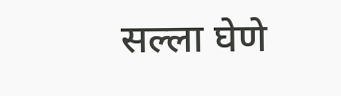सल्ला घेणे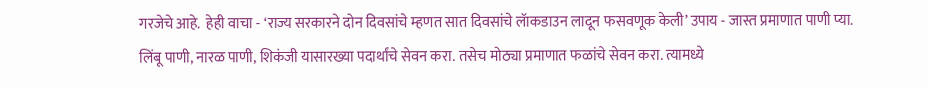गरजेचे आहे.  हेही वाचा - ‘राज्य सरकारने दोन दिवसांचे म्हणत सात दिवसांचे लॅाकडाउन लादून फसवणूक केली’ उपाय - जास्त प्रमाणात पाणी प्या. लिंबू पाणी, नारळ पाणी, शिकंजी यासारख्या पदार्थांचे सेवन करा. तसेच मोठ्या प्रमाणात फळांचे सेवन करा. त्यामध्ये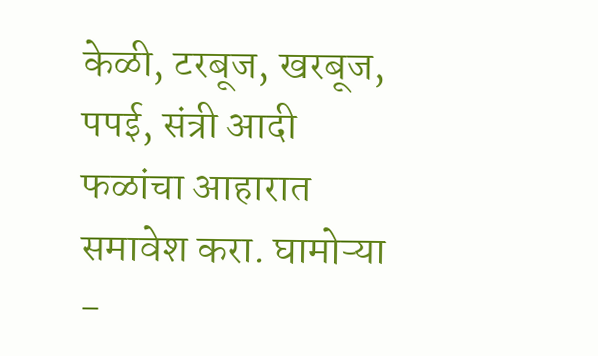केळी, टरबूज, खरबूज, पपई, संत्री आदी फळांचा आहारात समावेश करा. घामोऱ्या -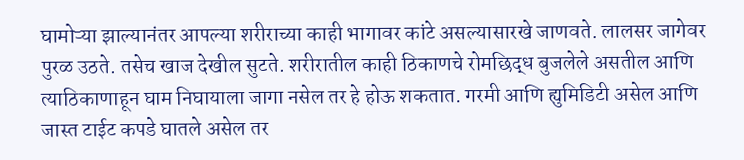घामोऱ्या झाल्यानंतर आपल्या शरीराच्या काही भागावर कांटे असल्यासारखे जाणवते. लालसर जागेवर पुरळ उठते. तसेच खाज देखील सुटते. शरीरातील काही ठिकाणचे रोमछिद्ध बुजलेले असतील आणि त्याठिकाणाहून घाम निघायाला जागा नसेल तर हे होऊ शकतात. गरमी आणि ह्युमिडिटी असेल आणि जास्त टाईट कपडे घातले असेल तर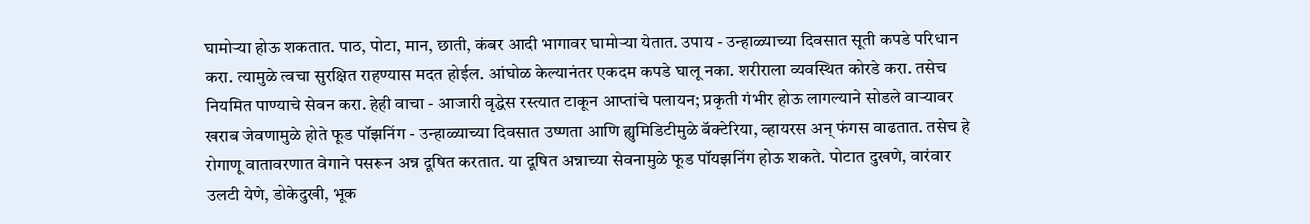घामोऱ्या होऊ शकतात. पाठ, पोटा, मान, छाती, कंबर आदी भागावर घामोऱ्या येतात. उपाय - उन्हाळ्याच्या दिवसात सूती कपडे परिधान करा. त्यामुळे त्वचा सुरक्षित राहण्यास मदत होईल. आंघोळ केल्यानंतर एकदम कपडे घालू नका. शरीराला व्यवस्थित कोरडे करा. तसेच नियमित पाण्याचे सेवन करा. हेही वाचा - आजारी वृद्धेस रस्त्यात टाकून आप्तांचे पलायन; प्रकृती गंभीर होऊ लागल्याने सोडले वाऱ्यावर खराब जेवणामुळे होते फूड पॉझनिंग - उन्हाळ्याच्या दिवसात उष्णता आणि ह्युमिडिटीमुळे बॅक्टेरिया, व्हायरस अन् फंगस वाढतात. तसेच हे रोगाणू वातावरणात वेगाने पसरून अन्न दूषित करतात. या दूषित अन्नाच्या सेवनामुळे फूड पॉयझनिंग होऊ शकते. पोटात दुखणे, वारंवार उलटी येणे, डोकेदुखी, भूक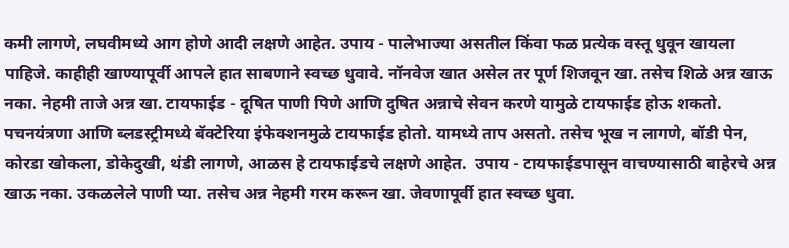कमी लागणे, लघवीमध्ये आग होणे आदी लक्षणे आहेत. उपाय - पालेभाज्या असतील किंवा फळ प्रत्येक वस्तू धुवून खायला पाहिजे. काहीही खाण्यापूर्वी आपले हात साबणाने स्वच्छ धुवावे. नॉनवेज खात असेल तर पूर्ण शिजवून खा. तसेच शिळे अन्न खाऊ नका. नेहमी ताजे अन्न खा. टायफाईड - दूषित पाणी पिणे आणि दुषित अन्नाचे सेवन करणे यामुळे टायफाईड होऊ शकतो. पचनयंत्रणा आणि ब्लडस्ट्रीमध्ये बॅक्टेरिया इंफेक्शनमुळे टायफाईड होतो. यामध्ये ताप असतो. तसेच भूख न लागणे, बॉडी पेन, कोरडा खोकला, डोकेदुखी, थंडी लागणे, आळस हे टायफाईडचे लक्षणे आहेत.  उपाय - टायफाईडपासून वाचण्यासाठी बाहेरचे अन्न खाऊ नका. उकळलेले पाणी प्या. तसेच अन्न नेहमी गरम करून खा. जेवणापूर्वी हात स्वच्छ धुवा.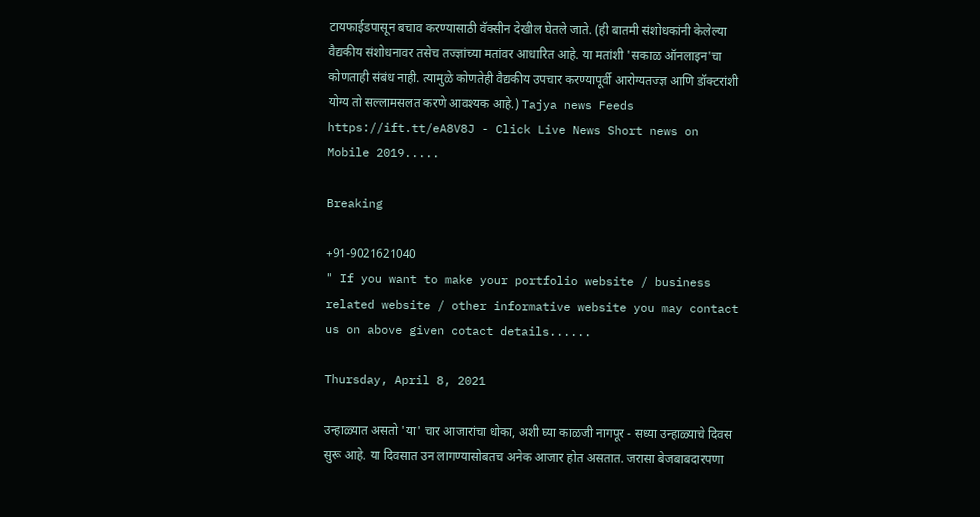टायफाईडपासून बचाव करण्यासाठी वॅक्सीन देखील घेतले जाते. (ही बातमी संशोधकांनी केलेल्या वैद्यकीय संशोधनावर तसेच तज्ज्ञांच्या मतांवर आधारित आहे. या मतांशी 'सकाळ ऑनलाइन'चा कोणताही संबंध नाही. त्यामुळे कोणतेही वैद्यकीय उपचार करण्यापूर्वी आरोग्यतज्ज्ञ आणि डॉक्टरांशी योग्य तो सल्लामसलत करणे आवश्यक आहे.) Tajya news Feeds https://ift.tt/eA8V8J - Click Live News Short news on Mobile 2019.....

Breaking

+91-9021621040
" If you want to make your portfolio website / business related website / other informative website you may contact us on above given cotact details......

Thursday, April 8, 2021

उन्हाळ्यात असतो 'या' चार आजारांचा धोका, अशी घ्या काळजी नागपूर - सध्या उन्हाळ्याचे दिवस सुरू आहे. या दिवसात उन लागण्यासोबतच अनेक आजार होत असतात. जरासा बेजबाबदारपणा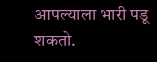आपल्याला भारी पडू शकतो.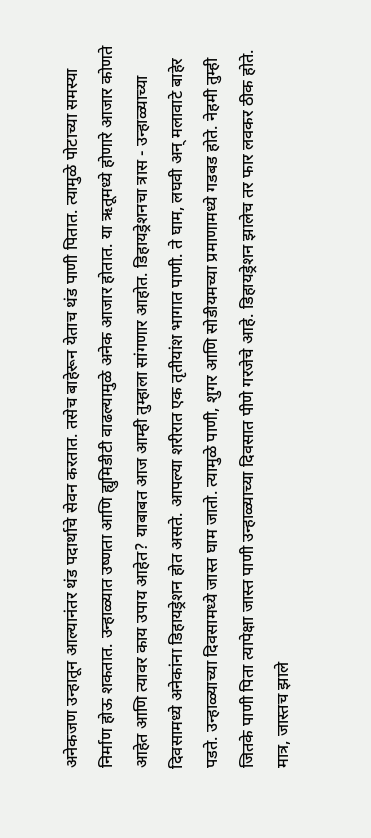अनेकजण उन्हातून आल्यानंतर थंड पदार्थाचे सेवन करतात. तसेच बाहेरून येताच थंड पाणी पितात. त्यामुळे पोटाच्या समस्या निर्माण होऊ शकतात. उन्हाळ्यात उष्णता आणि ह्युमिडीटी वाढल्यामुळे अनेक आजार होतात. या ऋतूमध्ये होणारे आजार कोणते आहेत आणि त्यावर काय उपाय आहेत? याबाबत आज आम्ही तुम्हाला सांगणार आहोत. डिहायड्रेशनचा त्रास - उन्हाळ्याच्या दिवसामध्ये अनेकांना डिहायड्रेशन होत असते. आपल्या शरीरात एक तृतीयांश भागात पाणी. ते घाम, लघवी अन् मलावाटे बाहेर पडते. उन्हाळ्याच्या दिवसामध्ये जास्त घाम जातो. त्यामुळे पाणी, शुगर आणि सोडीयमच्या प्रमाणामध्ये गडबड होते. नेहमी तुम्ही जितके पाणी पिता त्यापेक्षा जास्त पाणी उन्हाळ्याच्या दिवसात पीणे गरजेचे आहे. डिहायड्रेशन झालेच तर फार लवकर ठीक होते. मात्र, जास्तच झाले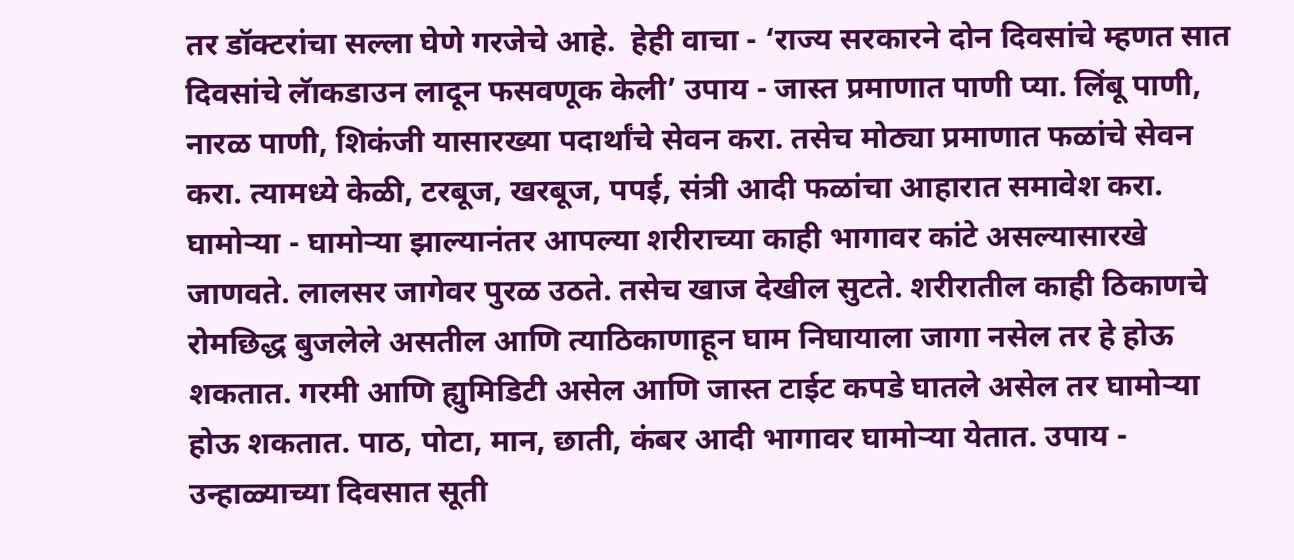तर डॉक्टरांचा सल्ला घेणे गरजेचे आहे.  हेही वाचा - ‘राज्य सरकारने दोन दिवसांचे म्हणत सात दिवसांचे लॅाकडाउन लादून फसवणूक केली’ उपाय - जास्त प्रमाणात पाणी प्या. लिंबू पाणी, नारळ पाणी, शिकंजी यासारख्या पदार्थांचे सेवन करा. तसेच मोठ्या प्रमाणात फळांचे सेवन करा. त्यामध्ये केळी, टरबूज, खरबूज, पपई, संत्री आदी फळांचा आहारात समावेश करा. घामोऱ्या - घामोऱ्या झाल्यानंतर आपल्या शरीराच्या काही भागावर कांटे असल्यासारखे जाणवते. लालसर जागेवर पुरळ उठते. तसेच खाज देखील सुटते. शरीरातील काही ठिकाणचे रोमछिद्ध बुजलेले असतील आणि त्याठिकाणाहून घाम निघायाला जागा नसेल तर हे होऊ शकतात. गरमी आणि ह्युमिडिटी असेल आणि जास्त टाईट कपडे घातले असेल तर घामोऱ्या होऊ शकतात. पाठ, पोटा, मान, छाती, कंबर आदी भागावर घामोऱ्या येतात. उपाय - उन्हाळ्याच्या दिवसात सूती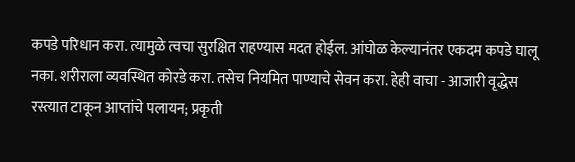कपडे परिधान करा. त्यामुळे त्वचा सुरक्षित राहण्यास मदत होईल. आंघोळ केल्यानंतर एकदम कपडे घालू नका. शरीराला व्यवस्थित कोरडे करा. तसेच नियमित पाण्याचे सेवन करा. हेही वाचा - आजारी वृद्धेस रस्त्यात टाकून आप्तांचे पलायन; प्रकृती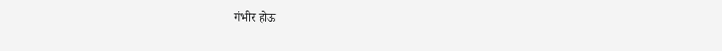गंभीर होऊ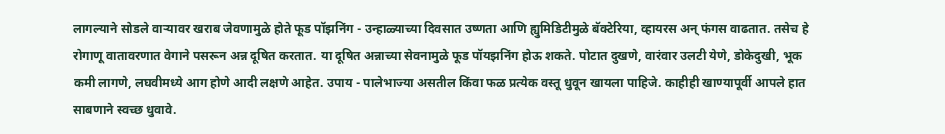लागल्याने सोडले वाऱ्यावर खराब जेवणामुळे होते फूड पॉझनिंग - उन्हाळ्याच्या दिवसात उष्णता आणि ह्युमिडिटीमुळे बॅक्टेरिया, व्हायरस अन् फंगस वाढतात. तसेच हे रोगाणू वातावरणात वेगाने पसरून अन्न दूषित करतात. या दूषित अन्नाच्या सेवनामुळे फूड पॉयझनिंग होऊ शकते. पोटात दुखणे, वारंवार उलटी येणे, डोकेदुखी, भूक कमी लागणे, लघवीमध्ये आग होणे आदी लक्षणे आहेत. उपाय - पालेभाज्या असतील किंवा फळ प्रत्येक वस्तू धुवून खायला पाहिजे. काहीही खाण्यापूर्वी आपले हात साबणाने स्वच्छ धुवावे.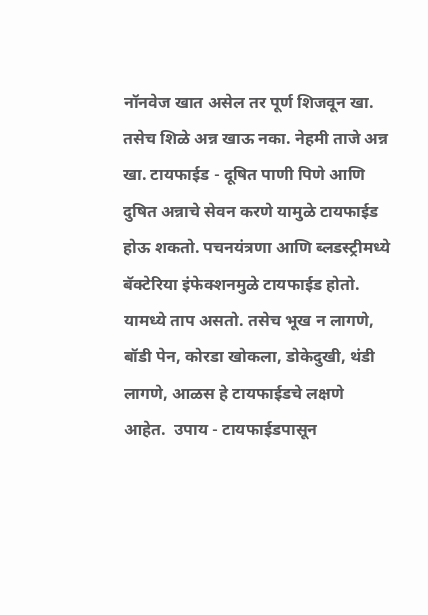नॉनवेज खात असेल तर पूर्ण शिजवून खा. तसेच शिळे अन्न खाऊ नका. नेहमी ताजे अन्न खा. टायफाईड - दूषित पाणी पिणे आणि दुषित अन्नाचे सेवन करणे यामुळे टायफाईड होऊ शकतो. पचनयंत्रणा आणि ब्लडस्ट्रीमध्ये बॅक्टेरिया इंफेक्शनमुळे टायफाईड होतो. यामध्ये ताप असतो. तसेच भूख न लागणे, बॉडी पेन, कोरडा खोकला, डोकेदुखी, थंडी लागणे, आळस हे टायफाईडचे लक्षणे आहेत.  उपाय - टायफाईडपासून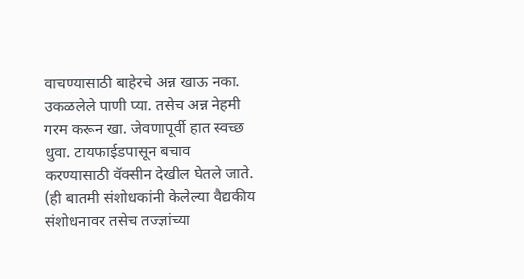वाचण्यासाठी बाहेरचे अन्न खाऊ नका. उकळलेले पाणी प्या. तसेच अन्न नेहमी गरम करून खा. जेवणापूर्वी हात स्वच्छ धुवा. टायफाईडपासून बचाव करण्यासाठी वॅक्सीन देखील घेतले जाते. (ही बातमी संशोधकांनी केलेल्या वैद्यकीय संशोधनावर तसेच तज्ज्ञांच्या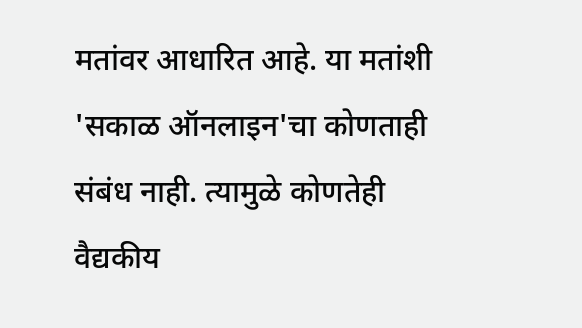मतांवर आधारित आहे. या मतांशी 'सकाळ ऑनलाइन'चा कोणताही संबंध नाही. त्यामुळे कोणतेही वैद्यकीय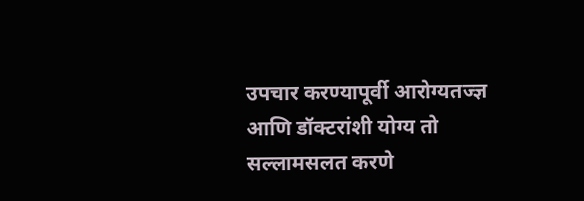उपचार करण्यापूर्वी आरोग्यतज्ज्ञ आणि डॉक्टरांशी योग्य तो सल्लामसलत करणे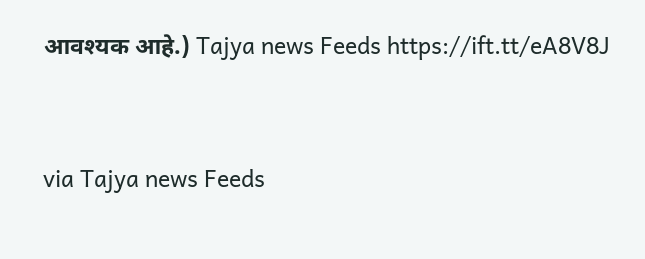आवश्यक आहे.) Tajya news Feeds https://ift.tt/eA8V8J


via Tajya news Feeds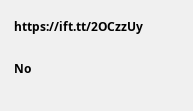https://ift.tt/2OCzzUy

No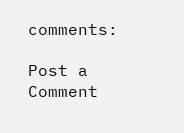comments:

Post a Comment